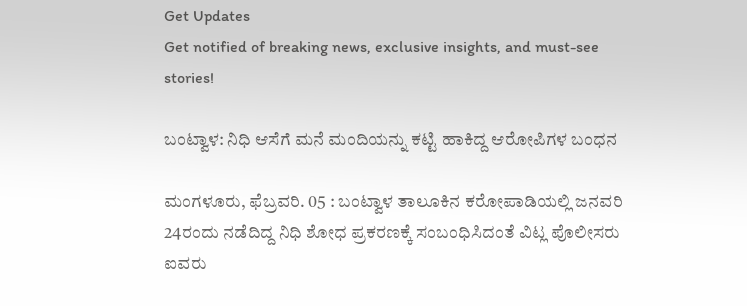Get Updates
Get notified of breaking news, exclusive insights, and must-see stories!

ಬಂಟ್ವಾಳ: ನಿಧಿ ಆಸೆಗೆ ಮನೆ ಮಂದಿಯನ್ನು ಕಟ್ಟಿ ಹಾಕಿದ್ದ ಆರೋಪಿಗಳ ಬಂಧನ

ಮಂಗಳೂರು, ಫೆಬ್ರವರಿ. 05 : ಬಂಟ್ವಾಳ ತಾಲೂಕಿನ ಕರೋಪಾಡಿಯಲ್ಲಿ ಜನವರಿ 24ರಂದು ನಡೆದಿದ್ದ ನಿಧಿ ಶೋಧ ಪ್ರಕರಣಕ್ಕೆ ಸಂಬಂಧಿಸಿದಂತೆ ವಿಟ್ಲ ಪೊಲೀಸರು ಐವರು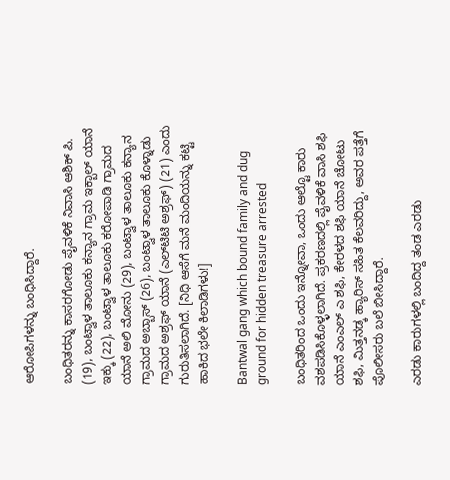ಆರೋಪಿಗಳನ್ನು ಬಂಧಿಸಿದ್ದಾರೆ.

ಬಂಧಿತರನ್ನು ಕಾಸರಗೋಡು ಪೈವಳಿಕೆ ನಿವಾಸಿ ಆಶಿಕ್ ಪಿ. (19), ಬಂಟ್ವಾಳ ತಾಲೂಕು ಕನ್ಯಾನ ಗ್ರಾಮ ಇಕ್ಬಾಲ್ ಯಾನೆ ಇಕ್ಕು (22), ಬಂಟ್ವಾಳ ತಾಲೂಕು ಕರೋಪಾಡಿ ಗ್ರಾಮದ ಯಾನೆ ಅಲಿ ಮೋನು (29), ಬಂಟ್ವಾಳ ತಾಲೂಕು ಕನ್ಯಾನ ಗ್ರಾಮದ ಅಬ್ಬಾಸ್ (26), ಬಂಟ್ವಾಳ ತಾಲೂಕು ಕೊಳ್ನಾಡು ಗ್ರಾಮದ ಅಶ್ರಫ್ ಯಾನೆ (ಎಲ್‌ಟಿಟಿ ಅಶ್ರಫ್) (21) ಎಂದು ಗುರುತಿಸಲಾಗಿದೆ. [ನಿಧಿ ಆಸೆಗೆ ಮನೆ ಮಂದಿಯನ್ನು ಕಟ್ಟಿ ಹಾಕಿದ ಭಲೇ ಕಿಲಾಡಿಗಳು!]

Bantwal gang which bound family and dug ground for hidden treasure arrested

ಬಂಧಿತರಿಂದ ಒಂದು ಇನ್ನೋವಾ, ಒಂದು ಆಲ್ಟೊ ಕಾರು ವಶಪಡಿಸಿಕೊಳ್ಳಲಾಗಿದೆ. ಪ್ರಕರಣದಲ್ಲಿ ಪೈವಳಿಕೆ ವಾಸಿ ಶಫಿ ಯಾನೆ ಎಂಎಲ್ ಎ ಶಫಿ, ಕೇರಳದ ಶಫಿ ಯಾನೆ ಚೋಟು ಶಫಿ, ಮಿತ್ತನಡ್ಕ ಹ್ಯಾರಿಸ್ ಸಹಿತ ಕೆಲವರಿದ್ದು, ಅವರ ಪತ್ತೆಗೆ ಪೊಲೀಸರು ಬಲೆ ಬೀಸಿದ್ದಾರೆ.

ಎರಡು ಕಾರುಗಳಲ್ಲಿ ಬಂದಿದ್ದ ತಂಡ ಎರಡು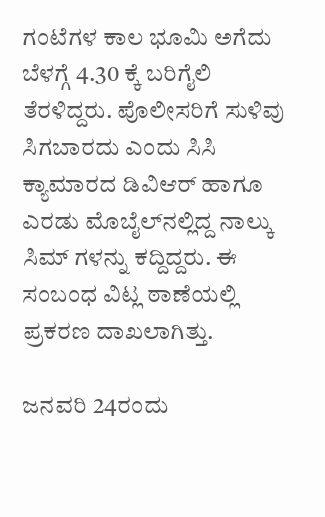ಗಂಟೆಗಳ ಕಾಲ ಭೂಮಿ ಅಗೆದು ಬೆಳಗ್ಗೆ 4.30 ಕ್ಕೆ ಬರಿಗೈಲಿ ತೆರಳಿದ್ದರು. ಪೊಲೀಸರಿಗೆ ಸುಳಿವು ಸಿಗಬಾರದು ಎಂದು ಸಿಸಿ ಕ್ಯಾಮಾರದ ಡಿವಿಆರ್ ಹಾಗೂ ಎರಡು ಮೊಬೈಲ್‌ನಲ್ಲಿದ್ದ ನಾಲ್ಕು ಸಿಮ್ ಗಳನ್ನು ಕದ್ದಿದ್ದರು. ಈ ಸಂಬಂಧ ವಿಟ್ಲ ಠಾಣೆಯಲ್ಲಿ ಪ್ರಕರಣ ದಾಖಲಾಗಿತ್ತು.

ಜನವರಿ 24ರಂದು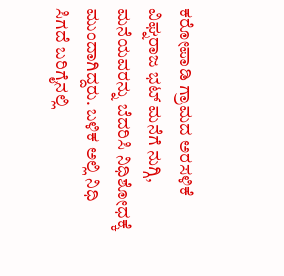ಕರೋಪಾಡಿ ಗ್ರಾಮದ ಅರಸಳಿಕೆ ವಿಘ್ನರಾಜ ಭಟ್ ಮನೆಗೆ ನುಗ್ಗಿ, ಮನೆಯವರನ್ನು ಬೆದರಿಸಿ ನಿಧಿಶೋಧಕ್ಕೆ ಮುಂದಾಗಿದ್ದರು. ಬಳಿಕ ಅಲ್ಲಿ ನಿಧಿ ಸಿಗದೆ ಬರಿಗೈನಲ್ಲಿ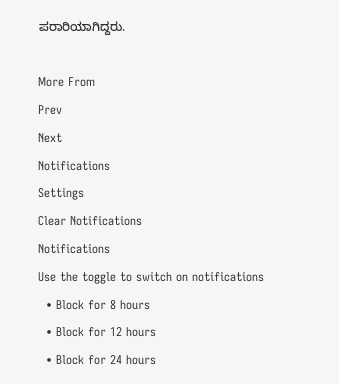ಪರಾರಿಯಾಗಿದ್ದರು.

More From
Prev
Next
Notifications
Settings
Clear Notifications
Notifications
Use the toggle to switch on notifications
  • Block for 8 hours
  • Block for 12 hours
  • Block for 24 hours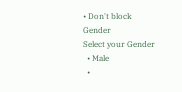• Don't block
Gender
Select your Gender
  • Male
  •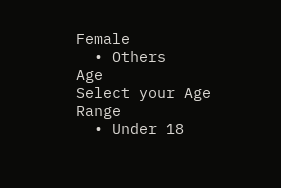Female
  • Others
Age
Select your Age Range
  • Under 18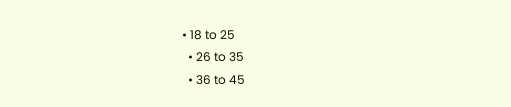• 18 to 25
  • 26 to 35
  • 36 to 45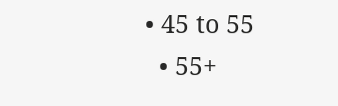• 45 to 55
  • 55+